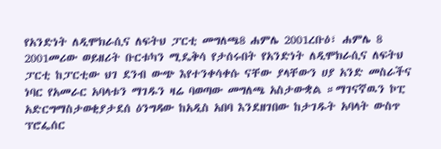የአንድነት ለዲሞክራሲና ለፍትህ ፓርቲ መግለጫ8 ሐምሌ 2001ረቡዕ፣ ሐምሌ 8 2001መሪው ወይዘሪት ቡርቱካን ሚዴቅሳ የታሰሩበት የአንድነት ለዲሞክራሲና ለፍትህ ፓርቲ ከፓርቲው ህገ ደንብ ውጭ እየተንቀሳቀሱ ናቸው ያላቸውን ሀያ አንድ መስራችና ነባር የአመራር አባላቱን ማገዱን ዛሬ ባወጣው መግለጫ አስታውቋል ።ማገናኛዉን ኮፒ አድርግማስታወቂያታደሰ ዕንግዳው ከአዲስ አበባ እንደዘገበው ከታገዱት አባላት ውስጥ ፕሮፌሰር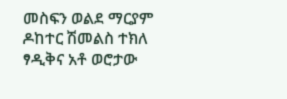መስፍን ወልደ ማርያም ዶከተር ሽመልስ ተክለ ፃዲቅና አቶ ወሮታው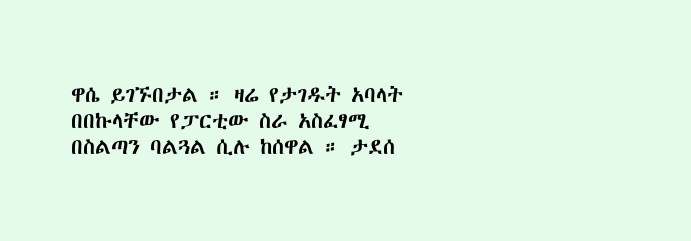ዋሴ ይገኙበታል ። ዛሬ የታገዱት አባላት በበኩላቸው የፓርቲው ስራ አስፈፃሚ በስልጣን ባልጓል ሲሉ ከሰዋል ። ታደሰ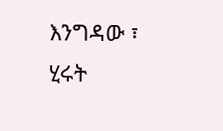እንግዳው ፣ ሂሩት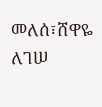መለሰ፣ሸዋዬ ለገሠ